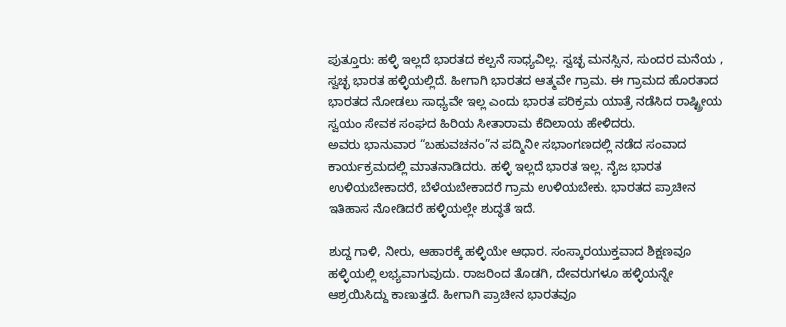ಪುತ್ತೂರು: ಹಳ್ಳಿ ಇಲ್ಲದೆ ಭಾರತದ ಕಲ್ಪನೆ ಸಾಧ್ಯವಿಲ್ಲ. ಸ್ವಚ್ಛ ಮನಸ್ಸಿನ, ಸುಂದರ ಮನೆಯ , ಸ್ವಚ್ಛ ಭಾರತ ಹಳ್ಳಿಯಲ್ಲಿದೆ. ಹೀಗಾಗಿ ಭಾರತದ ಆತ್ಮವೇ ಗ್ರಾಮ. ಈ ಗ್ರಾಮದ ಹೊರತಾದ ಭಾರತದ ನೋಡಲು ಸಾಧ್ಯವೇ ಇಲ್ಲ ಎಂದು ಭಾರತ ಪರಿಕ್ರಮ ಯಾತ್ರೆ ನಡೆಸಿದ ರಾಷ್ಟ್ರೀಯ ಸ್ವಯಂ ಸೇವಕ ಸಂಘದ ಹಿರಿಯ ಸೀತಾರಾಮ ಕೆದಿಲಾಯ ಹೇಳಿದರು.
ಅವರು ಭಾನುವಾರ “ಬಹುವಚನಂ”ನ ಪದ್ಮಿನೀ ಸಭಾಂಗಣದಲ್ಲಿ ನಡೆದ ಸಂವಾದ ಕಾರ್ಯಕ್ರಮದಲ್ಲಿ ಮಾತನಾಡಿದರು. ಹಳ್ಳಿ ಇಲ್ಲದೆ ಭಾರತ ಇಲ್ಲ. ನೈಜ ಭಾರತ ಉಳಿಯಬೇಕಾದರೆ, ಬೆಳೆಯಬೇಕಾದರೆ ಗ್ರಾಮ ಉಳಿಯಬೇಕು. ಭಾರತದ ಪ್ರಾಚೀನ ಇತಿಹಾಸ ನೋಡಿದರೆ ಹಳ್ಳಿಯಲ್ಲೇ ಶುದ್ಧತೆ ಇದೆ.

ಶುದ್ದ ಗಾಳಿ, ನೀರು, ಆಹಾರಕ್ಕೆ ಹಳ್ಳಿಯೇ ಆಧಾರ. ಸಂಸ್ಕಾರಯುಕ್ತವಾದ ಶಿಕ್ಷಣವೂ ಹಳ್ಳಿಯಲ್ಲಿ ಲಭ್ಯವಾಗುವುದು. ರಾಜರಿಂದ ತೊಡಗಿ, ದೇವರುಗಳೂ ಹಳ್ಳಿಯನ್ನೇ ಆಶ್ರಯಿಸಿದ್ದು ಕಾಣುತ್ತದೆ. ಹೀಗಾಗಿ ಪ್ರಾಚೀನ ಭಾರತವೂ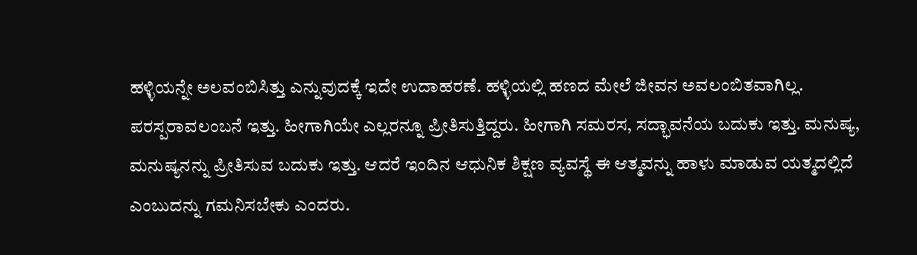ಹಳ್ಳಿಯನ್ನೇ ಅಲವಂಬಿಸಿತ್ತು ಎನ್ನುವುದಕ್ಕೆ ಇದೇ ಉದಾಹರಣೆ. ಹಳ್ಳಿಯಲ್ಲಿ ಹಣದ ಮೇಲೆ ಜೀವನ ಅವಲಂಬಿತವಾಗಿಲ್ಲ.
ಪರಸ್ಪರಾವಲಂಬನೆ ಇತ್ತು. ಹೀಗಾಗಿಯೇ ಎಲ್ಲರನ್ನೂ ಪ್ರೀತಿಸುತ್ತಿದ್ದರು. ಹೀಗಾಗಿ ಸಮರಸ, ಸದ್ಭಾವನೆಯ ಬದುಕು ಇತ್ತು. ಮನುಷ್ಯ, ಮನುಷ್ಯನನ್ನು ಪ್ರೀತಿಸುವ ಬದುಕು ಇತ್ತು. ಆದರೆ ಇಂದಿನ ಆಧುನಿಕ ಶಿಕ್ಷಣ ವ್ಯವಸ್ಥೆ ಈ ಆತ್ಮವನ್ನು ಹಾಳು ಮಾಡುವ ಯತ್ಮದಲ್ಲಿದೆ ಎಂಬುದನ್ನು ಗಮನಿಸಬೇಕು ಎಂದರು.